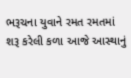ભરૂચના યુવાને રમત રમતમાં શરૂ કરેલી કળા આજે આસ્થાનું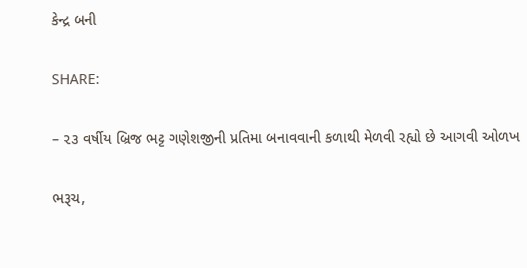કેન્દ્ર બની

SHARE:

– ૨૩ વર્ષીય બ્રિજ ભટ્ટ ગણેશજીની પ્રતિમા બનાવવાની કળાથી મેળવી રહ્યો છે આગવી ઓળખ

ભરૂચ,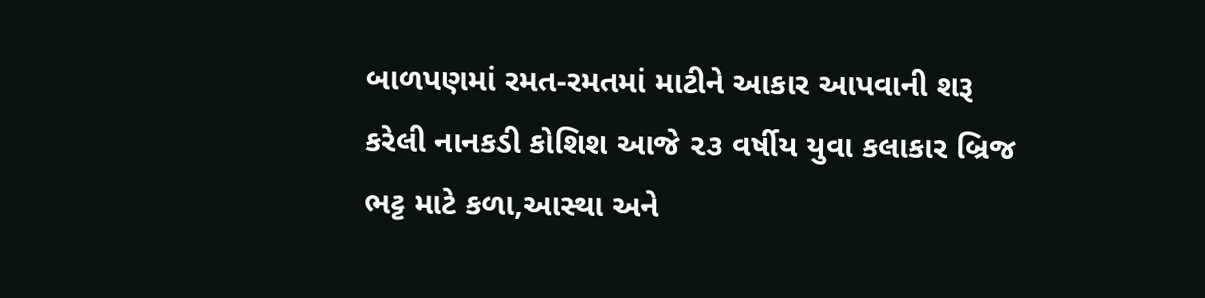બાળપણમાં રમત-રમતમાં માટીને આકાર આપવાની શરૂ કરેલી નાનકડી કોશિશ આજે ૨૩ વર્ષીય યુવા કલાકાર બ્રિજ ભટ્ટ માટે કળા,આસ્થા અને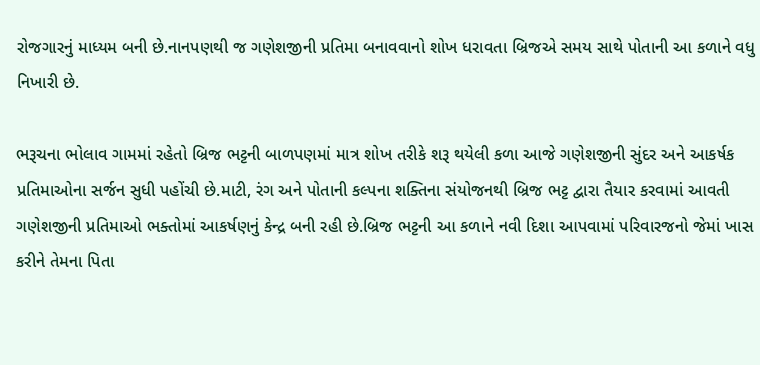રોજગારનું માધ્યમ બની છે.નાનપણથી જ ગણેશજીની પ્રતિમા બનાવવાનો શોખ ધરાવતા બ્રિજએ સમય સાથે પોતાની આ કળાને વધુ નિખારી છે.

ભરૂચના ભોલાવ ગામમાં રહેતો બ્રિજ ભટ્ટની બાળપણમાં માત્ર શોખ તરીકે શરૂ થયેલી કળા આજે ગણેશજીની સુંદર અને આકર્ષક પ્રતિમાઓના સર્જન સુધી પહોંચી છે.માટી, રંગ અને પોતાની કલ્પના શક્તિના સંયોજનથી બ્રિજ ભટ્ટ દ્વારા તૈયાર કરવામાં આવતી ગણેશજીની પ્રતિમાઓ ભક્તોમાં આકર્ષણનું કેન્દ્ર બની રહી છે.બ્રિજ ભટ્ટની આ કળાને નવી દિશા આપવામાં પરિવારજનો જેમાં ખાસ કરીને તેમના પિતા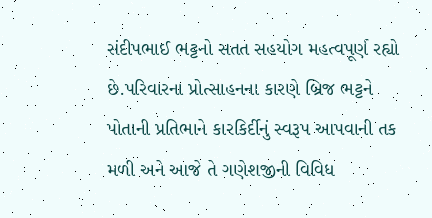સંદીપભાઈ ભટ્ટનો સતત સહયોગ મહત્વપૂર્ણ રહ્યો છે.પરિવારના પ્રોત્સાહનના કારણે બ્રિજ ભટ્ટને પોતાની પ્રતિભાને કારકિર્દીનું સ્વરૂપ આપવાની તક મળી અને આજે તે ગણેશજીની વિવિધ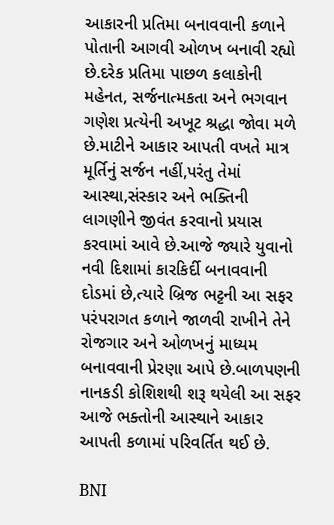આકારની પ્રતિમા બનાવવાની કળાને પોતાની આગવી ઓળખ બનાવી રહ્યો છે.દરેક પ્રતિમા પાછળ કલાકોની મહેનત, સર્જનાત્મકતા અને ભગવાન ગણેશ પ્રત્યેની અખૂટ શ્રદ્ધા જોવા મળે છે.માટીને આકાર આપતી વખતે માત્ર મૂર્તિનું સર્જન નહીં,પરંતુ તેમાં આસ્થા,સંસ્કાર અને ભક્તિની લાગણીને જીવંત કરવાનો પ્રયાસ કરવામાં આવે છે.આજે જ્યારે યુવાનો નવી દિશામાં કારકિર્દી બનાવવાની દોડમાં છે,ત્યારે બ્રિજ ભટ્ટની આ સફર પરંપરાગત કળાને જાળવી રાખીને તેને રોજગાર અને ઓળખનું માધ્યમ બનાવવાની પ્રેરણા આપે છે.બાળપણની નાનકડી કોશિશથી શરૂ થયેલી આ સફર આજે ભક્તોની આસ્થાને આકાર આપતી કળામાં પરિવર્તિત થઈ છે.

BNI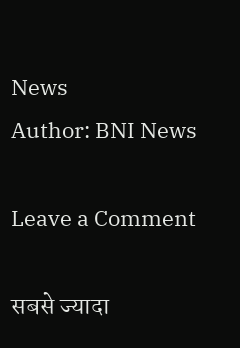News
Author: BNI News

Leave a Comment

सबसे ज्यादा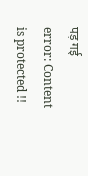पड़ गई
error: Content is protected !!